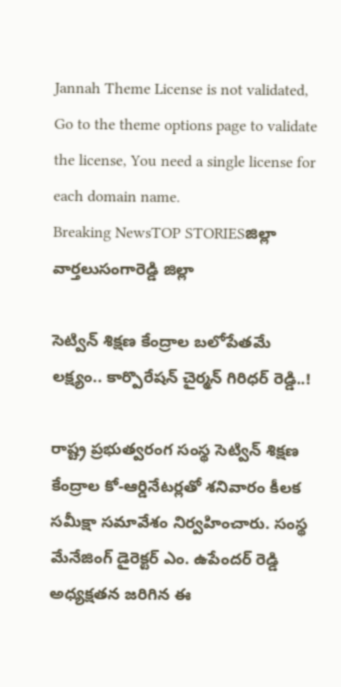Jannah Theme License is not validated, Go to the theme options page to validate the license, You need a single license for each domain name.
Breaking NewsTOP STORIESజిల్లా వార్తలుసంగారెడ్డి జిల్లా

సెట్విన్ శిక్షణ కేంద్రాల బలోపేతమే లక్ష్యం.. కార్పొరేషన్ చైర్మన్ గిరిధర్ రెడ్డి..!

రాష్ట్ర ప్రభుత్వరంగ సంస్థ సెట్విన్ శిక్షణ కేంద్రాల కో-ఆర్డినేటర్లతో శనివారం కీలక సమీక్షా సమావేశం నిర్వహించారు. సంస్థ మేనేజింగ్ డైరెక్టర్ ఎం. ఉపేందర్ రెడ్డి అధ్యక్షతన జరిగిన ఈ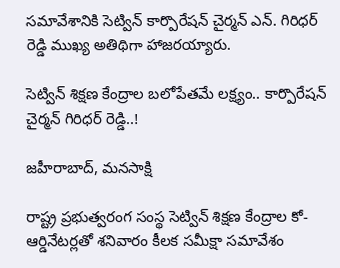సమావేశానికి సెట్విన్ కార్పొరేషన్ చైర్మన్ ఎన్. గిరిధర్ రెడ్డి ముఖ్య అతిథిగా హాజరయ్యారు.

సెట్విన్ శిక్షణ కేంద్రాల బలోపేతమే లక్ష్యం.. కార్పొరేషన్ చైర్మన్ గిరిధర్ రెడ్డి..!

జహీరాబాద్, మనసాక్షి

రాష్ట్ర ప్రభుత్వరంగ సంస్థ సెట్విన్ శిక్షణ కేంద్రాల కో-ఆర్డినేటర్లతో శనివారం కీలక సమీక్షా సమావేశం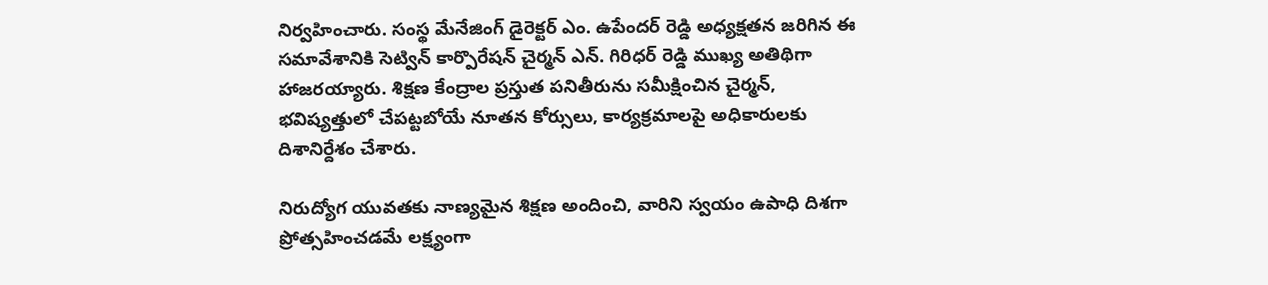నిర్వహించారు. సంస్థ మేనేజింగ్ డైరెక్టర్ ఎం. ఉపేందర్ రెడ్డి అధ్యక్షతన జరిగిన ఈ సమావేశానికి సెట్విన్ కార్పొరేషన్ చైర్మన్ ఎన్. గిరిధర్ రెడ్డి ముఖ్య అతిథిగా హాజరయ్యారు. శిక్షణ కేంద్రాల ప్రస్తుత పనితీరును సమీక్షించిన చైర్మన్, భవిష్యత్తులో చేపట్టబోయే నూతన కోర్సులు, కార్యక్రమాలపై అధికారులకు దిశానిర్దేశం చేశారు.

నిరుద్యోగ యువతకు నాణ్యమైన శిక్షణ అందించి, వారిని స్వయం ఉపాధి దిశగా ప్రోత్సహించడమే లక్ష్యంగా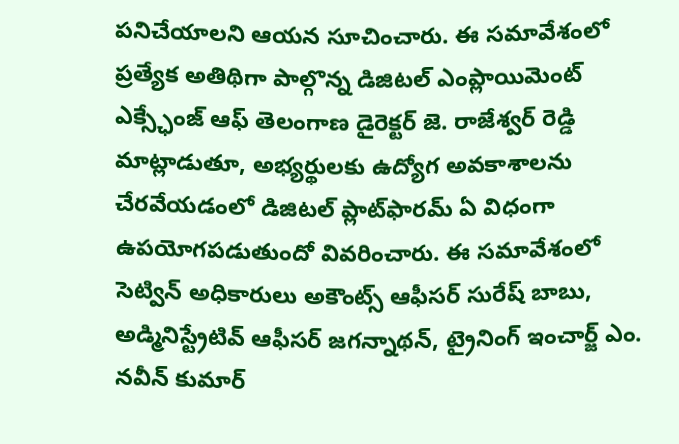పనిచేయాలని ఆయన సూచించారు. ఈ సమావేశంలో ప్రత్యేక అతిథిగా పాల్గొన్న డిజిటల్ ఎంప్లాయిమెంట్ ఎక్స్ఛేంజ్ ఆఫ్ తెలంగాణ డైరెక్టర్ జె. రాజేశ్వర్ రెడ్డి మాట్లాడుతూ, అభ్యర్థులకు ఉద్యోగ అవకాశాలను చేరవేయడంలో డిజిటల్ ప్లాట్‌ఫారమ్ ఏ విధంగా ఉపయోగపడుతుందో వివరించారు. ఈ సమావేశంలో సెట్విన్ అధికారులు అకౌంట్స్ ఆఫీసర్ సురేష్ బాబు, అడ్మినిస్ట్రేటివ్ ఆఫీసర్ జగన్నాథన్, ట్రైనింగ్ ఇంచార్జ్ ఎం. నవీన్ కుమార్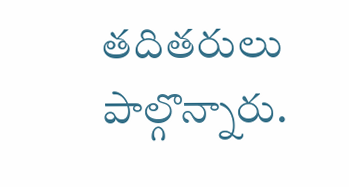తదితరులు పాల్గొన్నారు.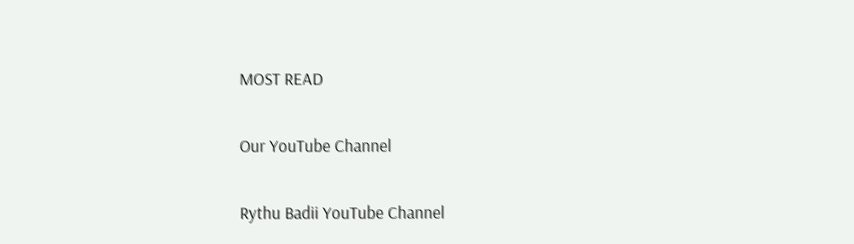MOST READ

Our YouTube Channel

Rythu Badii YouTube Channel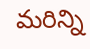మరిన్ని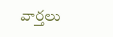వార్తలు